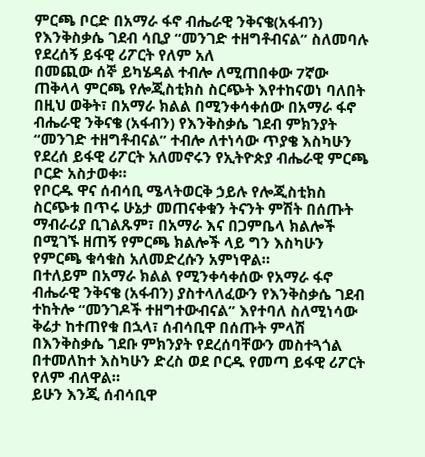ምርጫ ቦርድ በአማራ ፋኖ ብሔራዊ ንቅናቄ(አፋብን) የእንቅስቃሴ ገደብ ሳቢያ “መንገድ ተዘግቶብናል” ስለመባሉ የደረሰኝ ይፋዊ ሪፖርት የለም አለ
በመጪው ሰኞ ይካሄዳል ተብሎ ለሚጠበቀው 7ኛው ጠቅላላ ምርጫ የሎጂስቲክስ ስርጭት እየተከናወነ ባለበት በዚህ ወቅት፣ በአማራ ክልል በሚንቀሳቀሰው በአማራ ፋኖ ብሔራዊ ንቅናቄ (አፋብን) የእንቅስቃሴ ገደብ ምክንያት “መንገድ ተዘግቶብናል” ተብሎ ለተነሳው ጥያቄ እስካሁን የደረሰ ይፋዊ ሪፖርት አለመኖሩን የኢትዮጵያ ብሔራዊ ምርጫ ቦርድ አስታወቀ።
የቦርዱ ዋና ሰብሳቢ ሜላትወርቅ ኃይሉ የሎጂስቲክስ ስርጭቱ በጥሩ ሁኔታ መጠናቀቁን ትናንት ምሽት በሰጡት ማብራሪያ ቢገልጹም፣ በአማራ እና በጋምቤላ ክልሎች በሚገኙ ዘጠኝ የምርጫ ክልሎች ላይ ግን እስካሁን የምርጫ ቁሳቁስ አለመድረሱን አምነዋል።
በተለይም በአማራ ክልል የሚንቀሳቀሰው የአማራ ፋኖ ብሔራዊ ንቅናቄ (አፋብን) ያስተላለፈውን የእንቅስቃሴ ገደብ ተከትሎ “መንገዶች ተዘግተውብናል” እየተባለ ስለሚነሳው ቅሬታ ከተጠየቁ በኋላ፣ ሰብሳቢዋ በሰጡት ምላሽ በእንቅስቃሴ ገደቡ ምክንያት የደረሰባቸውን መስተጓጎል በተመለከተ እስካሁን ድረስ ወደ ቦርዱ የመጣ ይፋዊ ሪፖርት የለም ብለዋል።
ይሁን እንጂ ሰብሳቢዋ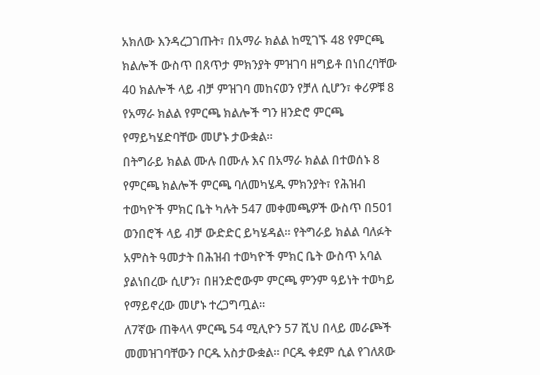አክለው እንዳረጋገጡት፣ በአማራ ክልል ከሚገኙ 48 የምርጫ ክልሎች ውስጥ በጸጥታ ምክንያት ምዝገባ ዘግይቶ በነበረባቸው 40 ክልሎች ላይ ብቻ ምዝገባ መከናወን የቻለ ሲሆን፣ ቀሪዎቹ 8 የአማራ ክልል የምርጫ ክልሎች ግን ዘንድሮ ምርጫ የማይካሄድባቸው መሆኑ ታውቋል።
በትግራይ ክልል ሙሉ በሙሉ እና በአማራ ክልል በተወሰኑ 8 የምርጫ ክልሎች ምርጫ ባለመካሄዱ ምክንያት፣ የሕዝብ ተወካዮች ምክር ቤት ካሉት 547 መቀመጫዎች ውስጥ በ501 ወንበሮች ላይ ብቻ ውድድር ይካሄዳል። የትግራይ ክልል ባለፉት አምስት ዓመታት በሕዝብ ተወካዮች ምክር ቤት ውስጥ አባል ያልነበረው ሲሆን፣ በዘንድሮውም ምርጫ ምንም ዓይነት ተወካይ የማይኖረው መሆኑ ተረጋግጧል።
ለ7ኛው ጠቅላላ ምርጫ 54 ሚሊዮን 57 ሺህ በላይ መራጮች መመዝገባቸውን ቦርዱ አስታውቋል። ቦርዱ ቀደም ሲል የገለጸው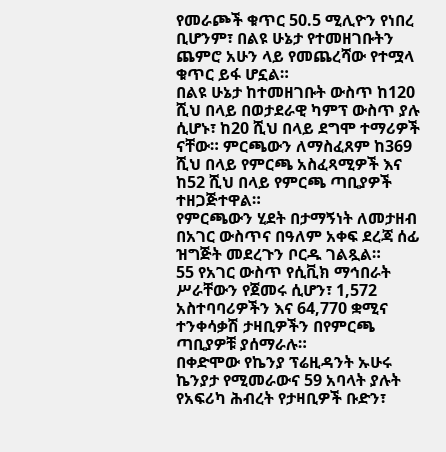የመራጮች ቁጥር 50.5 ሚሊዮን የነበረ ቢሆንም፣ በልዩ ሁኔታ የተመዘገቡትን ጨምሮ አሁን ላይ የመጨረሻው የተሟላ ቁጥር ይፋ ሆኗል።
በልዩ ሁኔታ ከተመዘገቡት ውስጥ ከ120 ሺህ በላይ በወታደራዊ ካምፕ ውስጥ ያሉ ሲሆኑ፣ ከ20 ሺህ በላይ ደግሞ ተማሪዎች ናቸው። ምርጫውን ለማስፈጸም ከ369 ሺህ በላይ የምርጫ አስፈጻሚዎች እና ከ52 ሺህ በላይ የምርጫ ጣቢያዎች ተዘጋጅተዋል።
የምርጫውን ሂደት በታማኝነት ለመታዘብ በአገር ውስጥና በዓለም አቀፍ ደረጃ ሰፊ ዝግጅት መደረጉን ቦርዱ ገልጿል።
55 የአገር ውስጥ የሲቪክ ማኅበራት ሥራቸውን የጀመሩ ሲሆን፣ 1,572 አስተባባሪዎችን እና 64,770 ቋሚና ተንቀሳቃሽ ታዛቢዎችን በየምርጫ ጣቢያዎቹ ያሰማራሉ።
በቀድሞው የኬንያ ፕሬዚዳንት ኡሁሩ ኬንያታ የሚመራውና 59 አባላት ያሉት የአፍሪካ ሕብረት የታዛቢዎች ቡድን፣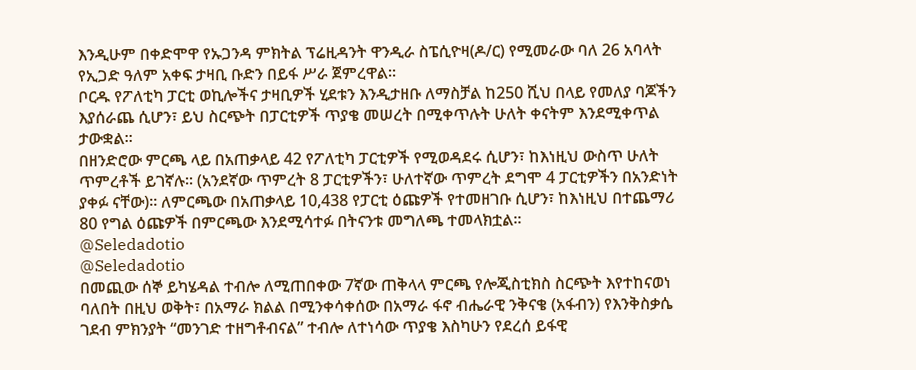እንዲሁም በቀድሞዋ የኡጋንዳ ምክትል ፕሬዚዳንት ዋንዲራ ስፔሲዮዛ(ዶ/ር) የሚመራው ባለ 26 አባላት የኢጋድ ዓለም አቀፍ ታዛቢ ቡድን በይፋ ሥራ ጀምረዋል።
ቦርዱ የፖለቲካ ፓርቲ ወኪሎችና ታዛቢዎች ሂደቱን እንዲታዘቡ ለማስቻል ከ250 ሺህ በላይ የመለያ ባጆችን እያሰራጨ ሲሆን፣ ይህ ስርጭት በፓርቲዎች ጥያቄ መሠረት በሚቀጥሉት ሁለት ቀናትም እንደሚቀጥል ታውቋል።
በዘንድሮው ምርጫ ላይ በአጠቃላይ 42 የፖለቲካ ፓርቲዎች የሚወዳደሩ ሲሆን፣ ከእነዚህ ውስጥ ሁለት ጥምረቶች ይገኛሉ። (አንደኛው ጥምረት 8 ፓርቲዎችን፣ ሁለተኛው ጥምረት ደግሞ 4 ፓርቲዎችን በአንድነት ያቀፉ ናቸው)። ለምርጫው በአጠቃላይ 10,438 የፓርቲ ዕጩዎች የተመዘገቡ ሲሆን፣ ከእነዚህ በተጨማሪ 80 የግል ዕጩዎች በምርጫው እንደሚሳተፉ በትናንቱ መግለጫ ተመላክቷል።
@Seledadotio
@Seledadotio
በመጪው ሰኞ ይካሄዳል ተብሎ ለሚጠበቀው 7ኛው ጠቅላላ ምርጫ የሎጂስቲክስ ስርጭት እየተከናወነ ባለበት በዚህ ወቅት፣ በአማራ ክልል በሚንቀሳቀሰው በአማራ ፋኖ ብሔራዊ ንቅናቄ (አፋብን) የእንቅስቃሴ ገደብ ምክንያት “መንገድ ተዘግቶብናል” ተብሎ ለተነሳው ጥያቄ እስካሁን የደረሰ ይፋዊ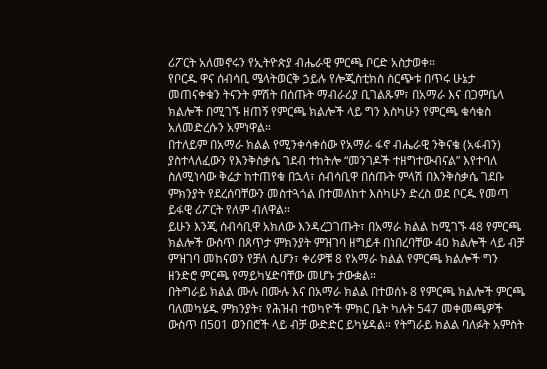ሪፖርት አለመኖሩን የኢትዮጵያ ብሔራዊ ምርጫ ቦርድ አስታወቀ።
የቦርዱ ዋና ሰብሳቢ ሜላትወርቅ ኃይሉ የሎጂስቲክስ ስርጭቱ በጥሩ ሁኔታ መጠናቀቁን ትናንት ምሽት በሰጡት ማብራሪያ ቢገልጹም፣ በአማራ እና በጋምቤላ ክልሎች በሚገኙ ዘጠኝ የምርጫ ክልሎች ላይ ግን እስካሁን የምርጫ ቁሳቁስ አለመድረሱን አምነዋል።
በተለይም በአማራ ክልል የሚንቀሳቀሰው የአማራ ፋኖ ብሔራዊ ንቅናቄ (አፋብን) ያስተላለፈውን የእንቅስቃሴ ገደብ ተከትሎ “መንገዶች ተዘግተውብናል” እየተባለ ስለሚነሳው ቅሬታ ከተጠየቁ በኋላ፣ ሰብሳቢዋ በሰጡት ምላሽ በእንቅስቃሴ ገደቡ ምክንያት የደረሰባቸውን መስተጓጎል በተመለከተ እስካሁን ድረስ ወደ ቦርዱ የመጣ ይፋዊ ሪፖርት የለም ብለዋል።
ይሁን እንጂ ሰብሳቢዋ አክለው እንዳረጋገጡት፣ በአማራ ክልል ከሚገኙ 48 የምርጫ ክልሎች ውስጥ በጸጥታ ምክንያት ምዝገባ ዘግይቶ በነበረባቸው 40 ክልሎች ላይ ብቻ ምዝገባ መከናወን የቻለ ሲሆን፣ ቀሪዎቹ 8 የአማራ ክልል የምርጫ ክልሎች ግን ዘንድሮ ምርጫ የማይካሄድባቸው መሆኑ ታውቋል።
በትግራይ ክልል ሙሉ በሙሉ እና በአማራ ክልል በተወሰኑ 8 የምርጫ ክልሎች ምርጫ ባለመካሄዱ ምክንያት፣ የሕዝብ ተወካዮች ምክር ቤት ካሉት 547 መቀመጫዎች ውስጥ በ501 ወንበሮች ላይ ብቻ ውድድር ይካሄዳል። የትግራይ ክልል ባለፉት አምስት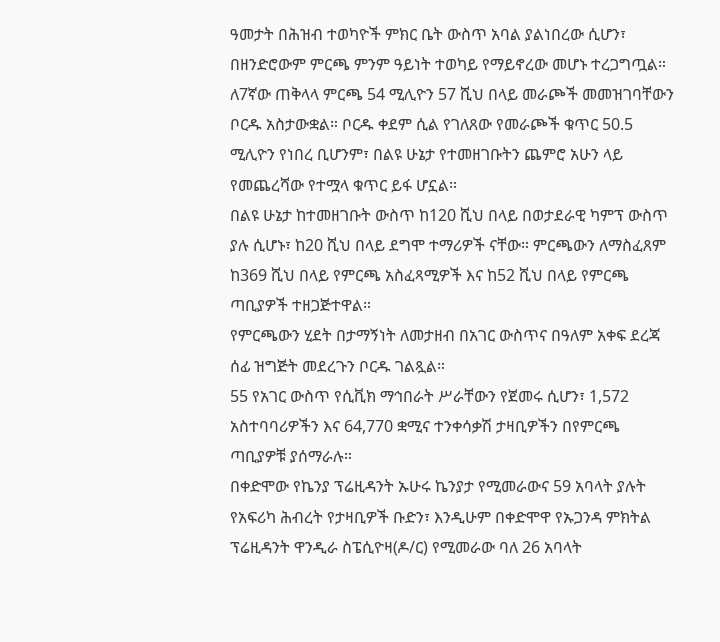ዓመታት በሕዝብ ተወካዮች ምክር ቤት ውስጥ አባል ያልነበረው ሲሆን፣ በዘንድሮውም ምርጫ ምንም ዓይነት ተወካይ የማይኖረው መሆኑ ተረጋግጧል።
ለ7ኛው ጠቅላላ ምርጫ 54 ሚሊዮን 57 ሺህ በላይ መራጮች መመዝገባቸውን ቦርዱ አስታውቋል። ቦርዱ ቀደም ሲል የገለጸው የመራጮች ቁጥር 50.5 ሚሊዮን የነበረ ቢሆንም፣ በልዩ ሁኔታ የተመዘገቡትን ጨምሮ አሁን ላይ የመጨረሻው የተሟላ ቁጥር ይፋ ሆኗል።
በልዩ ሁኔታ ከተመዘገቡት ውስጥ ከ120 ሺህ በላይ በወታደራዊ ካምፕ ውስጥ ያሉ ሲሆኑ፣ ከ20 ሺህ በላይ ደግሞ ተማሪዎች ናቸው። ምርጫውን ለማስፈጸም ከ369 ሺህ በላይ የምርጫ አስፈጻሚዎች እና ከ52 ሺህ በላይ የምርጫ ጣቢያዎች ተዘጋጅተዋል።
የምርጫውን ሂደት በታማኝነት ለመታዘብ በአገር ውስጥና በዓለም አቀፍ ደረጃ ሰፊ ዝግጅት መደረጉን ቦርዱ ገልጿል።
55 የአገር ውስጥ የሲቪክ ማኅበራት ሥራቸውን የጀመሩ ሲሆን፣ 1,572 አስተባባሪዎችን እና 64,770 ቋሚና ተንቀሳቃሽ ታዛቢዎችን በየምርጫ ጣቢያዎቹ ያሰማራሉ።
በቀድሞው የኬንያ ፕሬዚዳንት ኡሁሩ ኬንያታ የሚመራውና 59 አባላት ያሉት የአፍሪካ ሕብረት የታዛቢዎች ቡድን፣ እንዲሁም በቀድሞዋ የኡጋንዳ ምክትል ፕሬዚዳንት ዋንዲራ ስፔሲዮዛ(ዶ/ር) የሚመራው ባለ 26 አባላት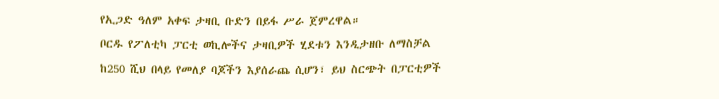የኢጋድ ዓለም አቀፍ ታዛቢ ቡድን በይፋ ሥራ ጀምረዋል።
ቦርዱ የፖለቲካ ፓርቲ ወኪሎችና ታዛቢዎች ሂደቱን እንዲታዘቡ ለማስቻል ከ250 ሺህ በላይ የመለያ ባጆችን እያሰራጨ ሲሆን፣ ይህ ስርጭት በፓርቲዎች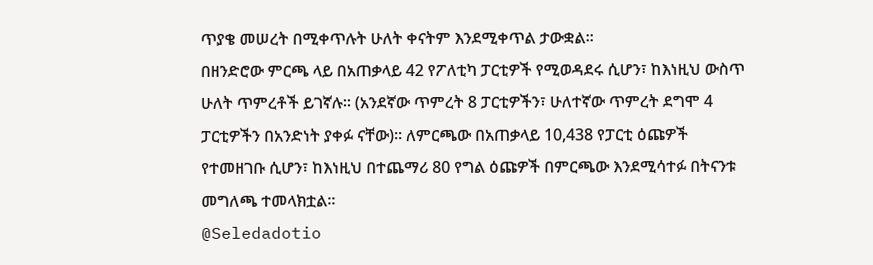ጥያቄ መሠረት በሚቀጥሉት ሁለት ቀናትም እንደሚቀጥል ታውቋል።
በዘንድሮው ምርጫ ላይ በአጠቃላይ 42 የፖለቲካ ፓርቲዎች የሚወዳደሩ ሲሆን፣ ከእነዚህ ውስጥ ሁለት ጥምረቶች ይገኛሉ። (አንደኛው ጥምረት 8 ፓርቲዎችን፣ ሁለተኛው ጥምረት ደግሞ 4 ፓርቲዎችን በአንድነት ያቀፉ ናቸው)። ለምርጫው በአጠቃላይ 10,438 የፓርቲ ዕጩዎች የተመዘገቡ ሲሆን፣ ከእነዚህ በተጨማሪ 80 የግል ዕጩዎች በምርጫው እንደሚሳተፉ በትናንቱ መግለጫ ተመላክቷል።
@Seledadotio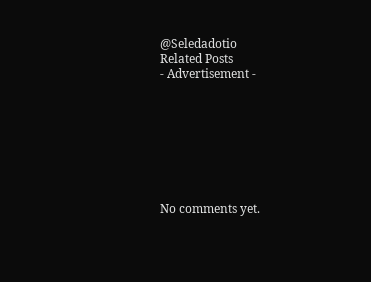@Seledadotio
Related Posts
- Advertisement -








No comments yet.